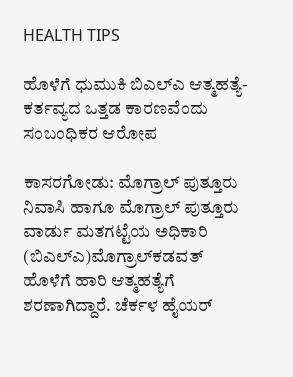HEALTH TIPS

ಹೊಳೆಗೆ ಧುಮುಕಿ ಬಿಎಲ್‍ಎ ಆತ್ಮಹತ್ಯೆ-ಕರ್ತವ್ಯದ ಒತ್ತಡ ಕಾರಣವೆಂದು ಸಂಬಂಧಿಕರ ಆರೋಪ

ಕಾಸರಗೋಡು: ಮೊಗ್ರಾಲ್ ಪುತ್ತೂರು ನಿವಾಸಿ ಹಾಗೂ ಮೊಗ್ರಾಲ್ ಪುತ್ತೂರು ವಾರ್ಡು ಮತಗಟ್ಟೆಯ ಅಧಿಕಾರಿ (ಬಿಎಲ್‍ಎ)ಮೊಗ್ರಾಲ್‍ಕಡವತ್ ಹೊಳೆಗೆ ಹಾರಿ ಆತ್ಮಹತ್ಯೆಗೆ ಶರಣಾಗಿದ್ದಾರೆ. ಚೆರ್ಕಳ ಹೈಯರ್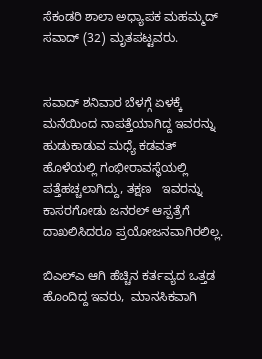ಸೆಕಂಡರಿ ಶಾಲಾ ಅಧ್ಯಾಪಕ ಮಹಮ್ಮದ್ ಸವಾದ್ (32) ಮೃತಪಟ್ಟವರು.


ಸವಾದ್ ಶನಿವಾರ ಬೆಳಗ್ಗೆ ಏಳಕ್ಕೆ ಮನೆಯಿಂದ ನಾಪತ್ತೆಯಾಗಿದ್ದ ಇವರನ್ನು ಹುಡುಕಾಡುವ ಮಧ್ಯೆ ಕಡವತ್ ಹೊಳೆಯಲ್ಲಿ ಗಂಭೀರಾವಸ್ಥೆಯಲ್ಲಿ ಪತ್ತೆಹಚ್ಚಲಾಗಿದ್ದು, ತಕ್ಷಣ   ಇವರನ್ನು ಕಾಸರಗೋಡು ಜನರಲ್ ಆಸ್ಪತ್ರೆಗೆ ದಾಖಲಿಸಿದರೂ ಪ್ರಯೋಜನವಾಗಿರಲಿಲ್ಲ.

ಬಿಎಲ್‍ಎ ಆಗಿ ಹೆಚ್ಚಿನ ಕರ್ತವ್ಯದ ಒತ್ತಡ ಹೊಂದಿದ್ದ ಇವರು,  ಮಾನಸಿಕವಾಗಿ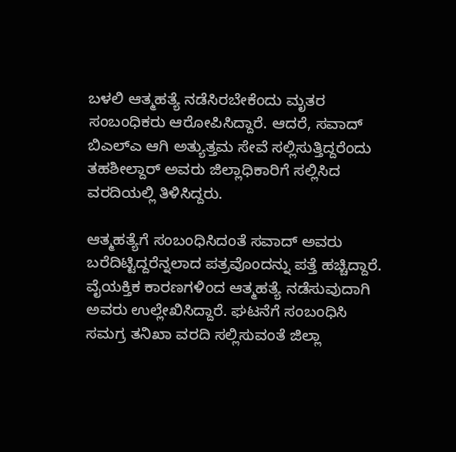ಬಳಲಿ ಆತ್ಮಹತ್ಯೆ ನಡೆಸಿರಬೇಕೆಂದು ಮೃತರ ಸಂಬಂಧಿಕರು ಆರೋಪಿಸಿದ್ದಾರೆ. ಆದರೆ, ಸವಾದ್  ಬಿಎಲ್‍ಎ ಆಗಿ ಅತ್ಯುತ್ತಮ ಸೇವೆ ಸಲ್ಲಿಸುತ್ತಿದ್ದರೆಂದು ತಹಶೀಲ್ದಾರ್ ಅವರು ಜಿಲ್ಲಾಧಿಕಾರಿಗೆ ಸಲ್ಲಿಸಿದ ವರದಿಯಲ್ಲಿ ತಿಳಿಸಿದ್ದರು.

ಆತ್ಮಹತ್ಯೆಗೆ ಸಂಬಂಧಿಸಿದಂತೆ ಸವಾದ್ ಅವರು ಬರೆದಿಟ್ಟಿದ್ದರೆನ್ನಲಾದ ಪತ್ರವೊಂದನ್ನು ಪತ್ತೆ ಹಚ್ಚಿದ್ದಾರೆ. ವೈಯಕ್ತಿಕ ಕಾರಣಗಳಿಂದ ಆತ್ಮಹತ್ಯೆ ನಡೆಸುವುದಾಗಿ ಅವರು ಉಲ್ಲೇಖಿಸಿದ್ದಾರೆ. ಘಟನೆಗೆ ಸಂಬಂಧಿಸಿ ಸಮಗ್ರ ತನಿಖಾ ವರದಿ ಸಲ್ಲಿಸುವಂತೆ ಜಿಲ್ಲಾ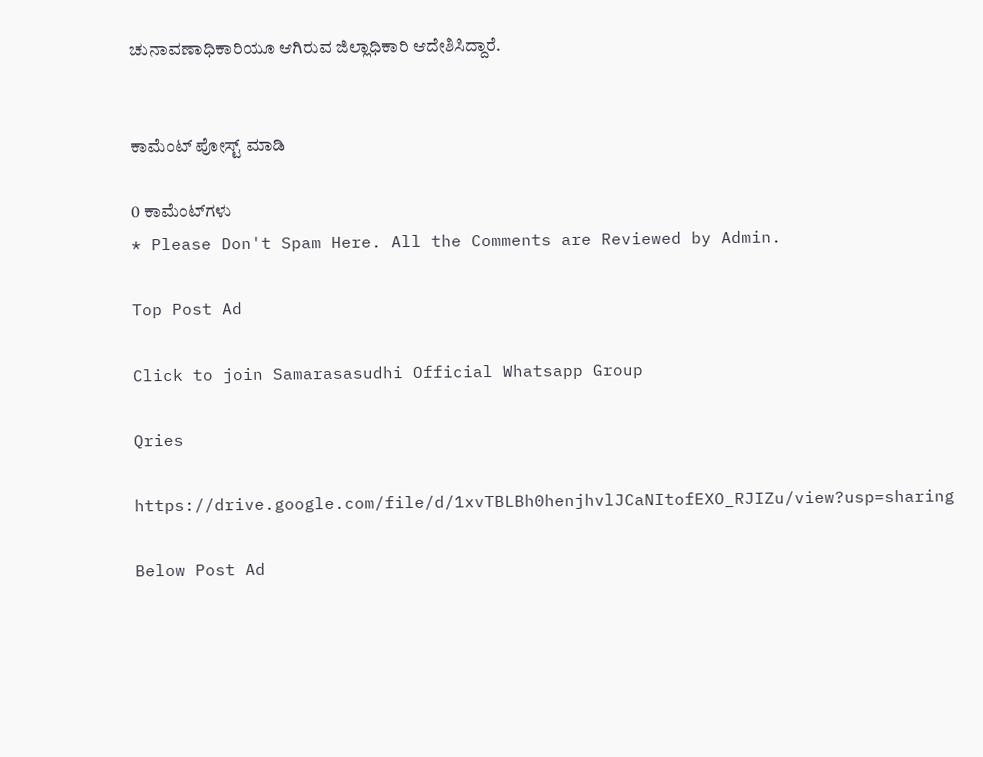ಚುನಾವಣಾಧಿಕಾರಿಯೂ ಆಗಿರುವ ಜಿಲ್ಲಾಧಿಕಾರಿ ಆದೇಶಿಸಿದ್ದಾರೆ.


ಕಾಮೆಂಟ್‌‌ ಪೋಸ್ಟ್‌ ಮಾಡಿ

0 ಕಾಮೆಂಟ್‌ಗಳು
* Please Don't Spam Here. All the Comments are Reviewed by Admin.

Top Post Ad

Click to join Samarasasudhi Official Whatsapp Group

Qries

https://drive.google.com/file/d/1xvTBLBh0henjhvlJCaNItofEXO_RJIZu/view?usp=sharing

Below Post Ad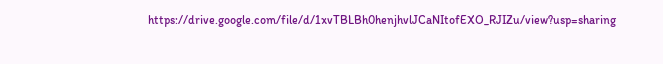https://drive.google.com/file/d/1xvTBLBh0henjhvlJCaNItofEXO_RJIZu/view?usp=sharing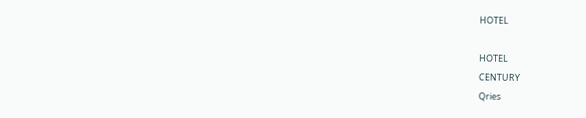HOTEL

HOTEL
CENTURY
Qries